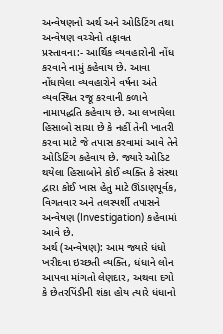અન્વેષણનો અર્થ અને ઓડિટિંગ તથા અન્વેષણ વચ્ચેનો તફાવત
પ્રસ્તાવના:- આર્થિક વ્યવહારોની નોંધ કરવાને નામું કહેવાય છે. આવા નોંધાયેલા વ્યવહારોને વર્ષના અંતે વ્યવસ્થિત રજૂ કરવાની કળાને નામાપદ્ધતિ કહેવાય છે. આ લખાયેલા હિસાબો સાચા છે કે નહીં તેની ખાતરી કરવા માટે જે તપાસ કરવામાં આવે તેને ઓડિટિંગ કહેવાય છે. જ્યારે ઓડિટ થયેલા હિસાબોને કોઈ વ્યક્તિ કે સંસ્થા દ્વારા કોઈ ખાસ હેતુ માટે ઊંડાણપૂર્વક, વિગતવાર અને તલસ્પર્શી તપાસને અન્વેષણ (Investigation) કહેવામાં આવે છે.
અર્થ (અન્વેષણ): આમ જ્યારે ધંધો ખરીદવા ઇચ્છતી વ્યક્તિ, ધંધાને લોન આપવા માંગતો લેણદાર, અથવા દગો કે છેતરપિંડીની શંકા હોય ત્યારે ધંધાનો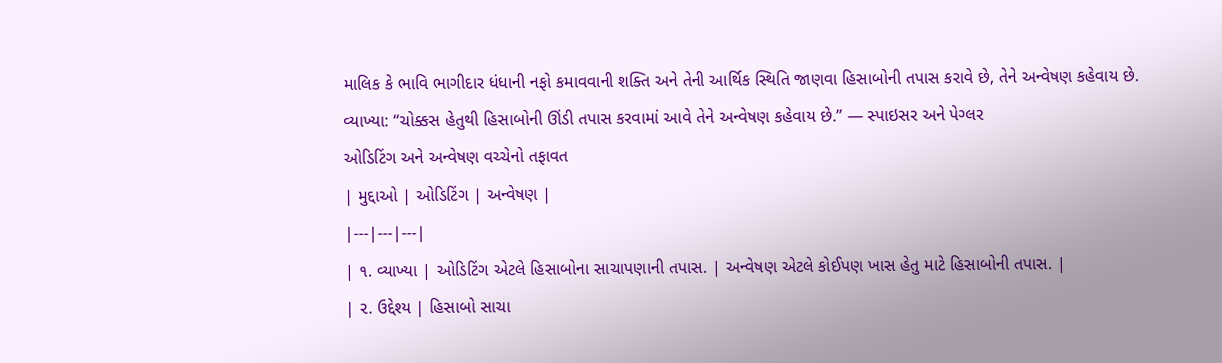માલિક કે ભાવિ ભાગીદાર ધંધાની નફો કમાવવાની શક્તિ અને તેની આર્થિક સ્થિતિ જાણવા હિસાબોની તપાસ કરાવે છે, તેને અન્વેષણ કહેવાય છે.
વ્યાખ્યા: “ચોક્કસ હેતુથી હિસાબોની ઊંડી તપાસ કરવામાં આવે તેને અન્વેષણ કહેવાય છે.” — સ્પાઇસર અને પેગ્લર
ઓડિટિંગ અને અન્વેષણ વચ્ચેનો તફાવત
| મુદ્દાઓ | ઓડિટિંગ | અન્વેષણ |
|---|---|---|
| ૧. વ્યાખ્યા | ઓડિટિંગ એટલે હિસાબોના સાચાપણાની તપાસ. | અન્વેષણ એટલે કોઈપણ ખાસ હેતુ માટે હિસાબોની તપાસ. |
| ૨. ઉદ્દેશ્ય | હિસાબો સાચા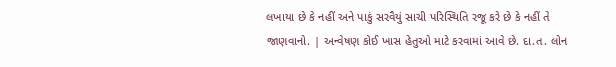લખાયા છે કે નહીં અને પાકું સરવૈયું સાચી પરિસ્થિતિ રજૂ કરે છે કે નહીં તે જાણવાનો. | અન્વેષણ કોઈ ખાસ હેતુઓ માટે કરવામાં આવે છે. દા.ત. લોન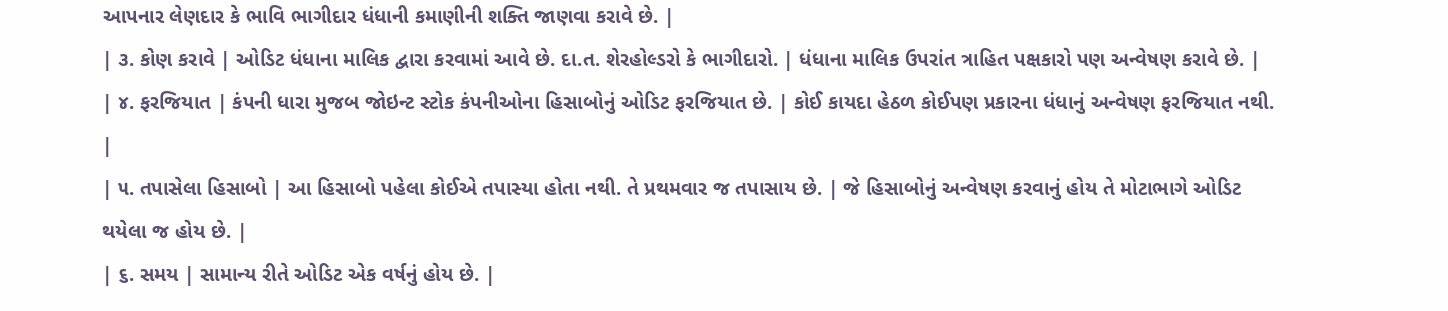આપનાર લેણદાર કે ભાવિ ભાગીદાર ધંધાની કમાણીની શક્તિ જાણવા કરાવે છે. |
| ૩. કોણ કરાવે | ઓડિટ ધંધાના માલિક દ્વારા કરવામાં આવે છે. દા.ત. શેરહોલ્ડરો કે ભાગીદારો. | ધંધાના માલિક ઉપરાંત ત્રાહિત પક્ષકારો પણ અન્વેષણ કરાવે છે. |
| ૪. ફરજિયાત | કંપની ધારા મુજબ જોઇન્ટ સ્ટોક કંપનીઓના હિસાબોનું ઓડિટ ફરજિયાત છે. | કોઈ કાયદા હેઠળ કોઈપણ પ્રકારના ધંધાનું અન્વેષણ ફરજિયાત નથી. |
| ૫. તપાસેલા હિસાબો | આ હિસાબો પહેલા કોઈએ તપાસ્યા હોતા નથી. તે પ્રથમવાર જ તપાસાય છે. | જે હિસાબોનું અન્વેષણ કરવાનું હોય તે મોટાભાગે ઓડિટ થયેલા જ હોય છે. |
| ૬. સમય | સામાન્ય રીતે ઓડિટ એક વર્ષનું હોય છે. |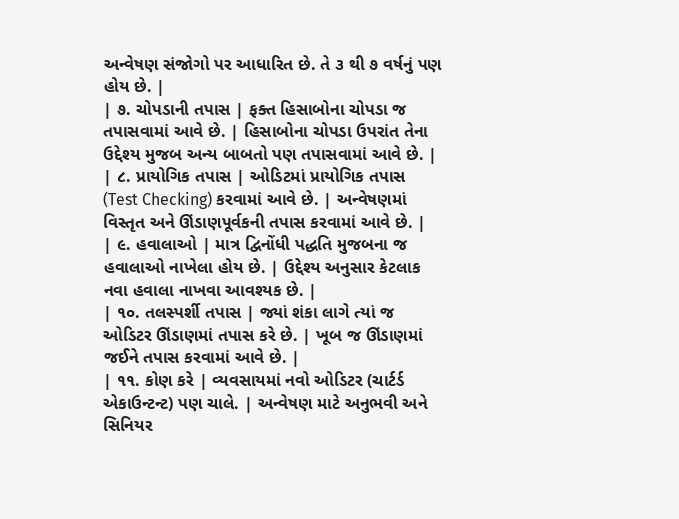અન્વેષણ સંજોગો પર આધારિત છે. તે ૩ થી ૭ વર્ષનું પણ હોય છે. |
| ૭. ચોપડાની તપાસ | ફક્ત હિસાબોના ચોપડા જ તપાસવામાં આવે છે. | હિસાબોના ચોપડા ઉપરાંત તેના ઉદ્દેશ્ય મુજબ અન્ય બાબતો પણ તપાસવામાં આવે છે. |
| ૮. પ્રાયોગિક તપાસ | ઓડિટમાં પ્રાયોગિક તપાસ (Test Checking) કરવામાં આવે છે. | અન્વેષણમાં વિસ્તૃત અને ઊંડાણપૂર્વકની તપાસ કરવામાં આવે છે. |
| ૯. હવાલાઓ | માત્ર દ્વિનોંધી પદ્ધતિ મુજબના જ હવાલાઓ નાખેલા હોય છે. | ઉદ્દેશ્ય અનુસાર કેટલાક નવા હવાલા નાખવા આવશ્યક છે. |
| ૧૦. તલસ્પર્શી તપાસ | જ્યાં શંકા લાગે ત્યાં જ ઓડિટર ઊંડાણમાં તપાસ કરે છે. | ખૂબ જ ઊંડાણમાં જઈને તપાસ કરવામાં આવે છે. |
| ૧૧. કોણ કરે | વ્યવસાયમાં નવો ઓડિટર (ચાર્ટર્ડ એકાઉન્ટન્ટ) પણ ચાલે. | અન્વેષણ માટે અનુભવી અને સિનિયર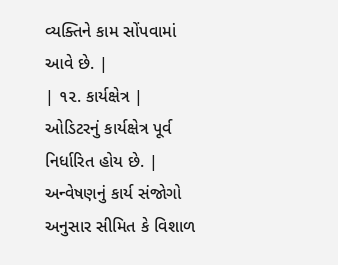વ્યક્તિને કામ સોંપવામાં આવે છે. |
| ૧૨. કાર્યક્ષેત્ર | ઓડિટરનું કાર્યક્ષેત્ર પૂર્વ નિર્ધારિત હોય છે. | અન્વેષણનું કાર્ય સંજોગો અનુસાર સીમિત કે વિશાળ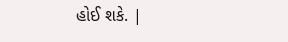હોઈ શકે. |